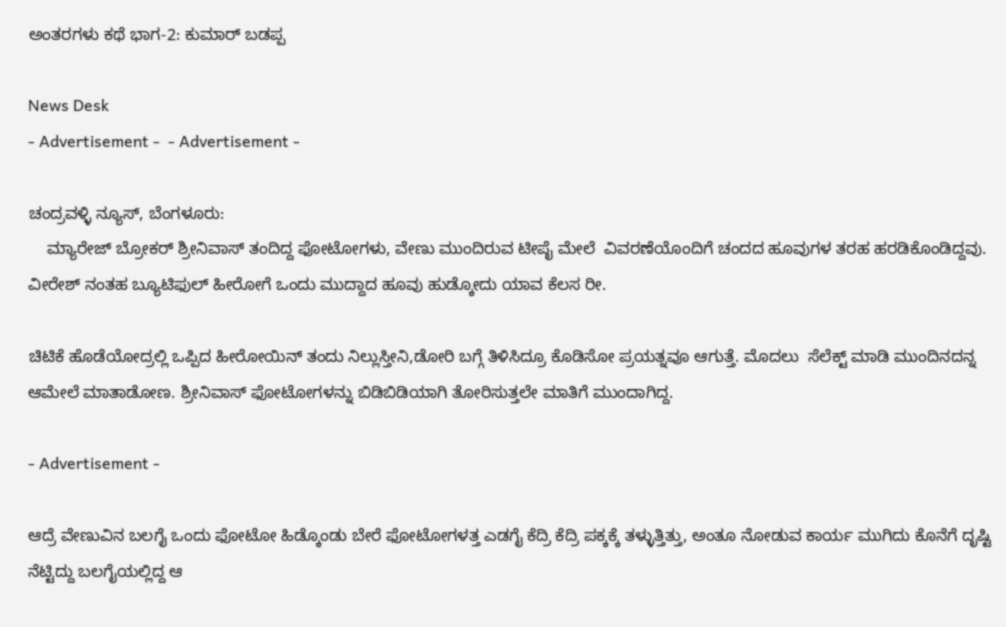ಅಂತರಗಳು ಕಥೆ ಭಾಗ-2: ಕುಮಾರ್ ಬಡಪ್ಪ

News Desk
- Advertisement -  - Advertisement -

ಚಂದ್ರವಳ್ಳಿ ನ್ಯೂಸ್, ಬೆಂಗಳೂರು:
    ಮ್ಯಾರೇಜ್ ಬ್ರೋಕರ್ ಶ್ರೀನಿವಾಸ್ ತಂದಿದ್ದ ಫೋಟೋಗಳು, ವೇಣು ಮುಂದಿರುವ ಟೀಪೈ ಮೇಲೆ  ವಿವರಣೆಯೊಂದಿಗೆ ಚಂದದ ಹೂವುಗಳ ತರಹ ಹರಡಿಕೊಂಡಿದ್ದವು. ವೀರೇಶ್ ನಂತಹ ಬ್ಯೂಟಿಫುಲ್ ಹೀರೋಗೆ ಒಂದು ಮುದ್ದಾದ ಹೂವು ಹುಡ್ಕೋದು ಯಾವ ಕೆಲಸ ರೀ.

ಚಿಟಿಕೆ ಹೊಡೆಯೋದ್ರಲ್ಲಿ ಒಪ್ಪಿದ ಹೀರೋಯಿನ್ ತಂದು ನಿಲ್ಲುಸ್ತೀನಿ,ಡೋರಿ ಬಗ್ಗೆ ತಿಳಿಸಿದ್ರೂ ಕೊಡಿಸೋ ಪ್ರಯತ್ನವೂ ಆಗುತ್ತೆ. ಮೊದಲು  ಸೆಲೆಕ್ಟ್ ಮಾಡಿ ಮುಂದಿನದನ್ನ ಆಮೇಲೆ ಮಾತಾಡೋಣ. ಶ್ರೀನಿವಾಸ್ ಫೋಟೋಗಳನ್ನು ಬಿಡಿಬಿಡಿಯಾಗಿ ತೋರಿಸುತ್ತಲೇ ಮಾತಿಗೆ ಮುಂದಾಗಿದ್ದ.

- Advertisement -

ಆದ್ರೆ ವೇಣುವಿನ ಬಲಗೈ ಒಂದು ಫೋಟೋ ಹಿಡ್ಕೊಂಡು ಬೇರೆ ಫೋಟೋಗಳತ್ತ ಎಡಗೈ ಕೆದ್ರಿ ಕೆದ್ರಿ ಪಕ್ಕಕ್ಕೆ ತಳ್ಳುತ್ತಿತ್ತು, ಅಂತೂ ನೋಡುವ ಕಾರ್ಯ ಮುಗಿದು ಕೊನೆಗೆ ದೃಷ್ಟಿ ನೆಟ್ಟಿದ್ದು ಬಲಗೈಯಲ್ಲಿದ್ದ ಆ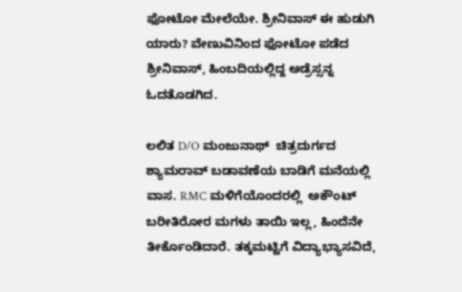ಫೋಟೋ ಮೇಲೆಯೇ. ಶ್ರೀನಿವಾಸ್ ಈ ಹುಡುಗಿ ಯಾರು? ವೇಣುವಿನಿಂದ ಫೋಟೋ ಪಡೆದ ಶ್ರೀನಿವಾಸ್, ಹಿಂಬದಿಯಲ್ಲಿದ್ದ ಅಡ್ರೆಸ್ಸನ್ನ ಓದತೊಡಗಿದ.

ಲಲಿತ D/O ಮಂಜುನಾಥ್  ಚಿತ್ರದುರ್ಗದ ಶ್ಯಾಮರಾವ್ ಬಡಾವಣೆಯ ಬಾಡಿಗೆ ಮನೆಯಲ್ಲಿ ವಾಸ. RMC ಮಳಿಗೆಯೊಂದರಲ್ಲಿ  ಅಕೌಂಟ್ ಬರೀತಿರೋರ ಮಗಳು ತಾಯಿ ಇಲ್ಲ, ಹಿಂದೆನೇ ತೀರ್ಕೊಂಡಿದಾರೆ. ತಕ್ಕಮಟ್ಟಿಗೆ ವಿದ್ಯಾಭ್ಯಾಸವಿದೆ,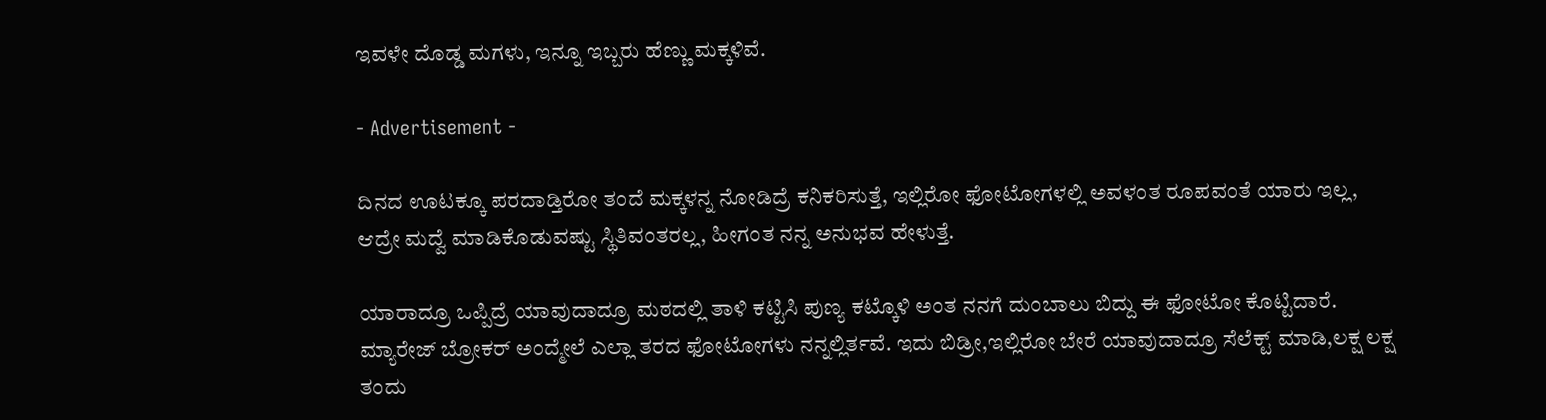ಇವಳೇ ದೊಡ್ಡ ಮಗಳು, ಇನ್ನೂ ಇಬ್ಬರು ಹೆಣ್ಣು ಮಕ್ಕಳಿವೆ.

- Advertisement -

ದಿನದ ಊಟಕ್ಕೂ ಪರದಾಡ್ತಿರೋ ತಂದೆ ಮಕ್ಕಳನ್ನ ನೋಡಿದ್ರೆ ಕನಿಕರಿಸುತ್ತೆ, ಇಲ್ಲಿರೋ ಫೋಟೋಗಳಲ್ಲಿ ಅವಳಂತ ರೂಪವಂತೆ ಯಾರು ಇಲ್ಲ, ಆದ್ರೇ ಮದ್ವೆ ಮಾಡಿಕೊಡುವಷ್ಟು ಸ್ಥಿತಿವಂತರಲ್ಲ, ಹೀಗಂತ ನನ್ನ ಅನುಭವ ಹೇಳುತ್ತೆ.

ಯಾರಾದ್ರೂ ಒಪ್ಪಿದ್ರೆ ಯಾವುದಾದ್ರೂ ಮಠದಲ್ಲಿ ತಾಳಿ ಕಟ್ಟಿಸಿ ಪುಣ್ಯ ಕಟ್ಕೊಳಿ ಅಂತ ನನಗೆ ದುಂಬಾಲು ಬಿದ್ದು ಈ ಫೋಟೋ ಕೊಟ್ಟಿದಾರೆ. ಮ್ಯಾರೇಜ್ ಬ್ರೋಕರ್ ಅಂದ್ಮೇಲೆ ಎಲ್ಲಾ ತರದ ಫೋಟೋಗಳು ನನ್ನಲ್ಲಿರ್ತವೆ. ಇದು ಬಿಡ್ರೀ,ಇಲ್ಲಿರೋ ಬೇರೆ ಯಾವುದಾದ್ರೂ ಸೆಲೆಕ್ಟ್ ಮಾಡಿ,ಲಕ್ಷ ಲಕ್ಷ ತಂದು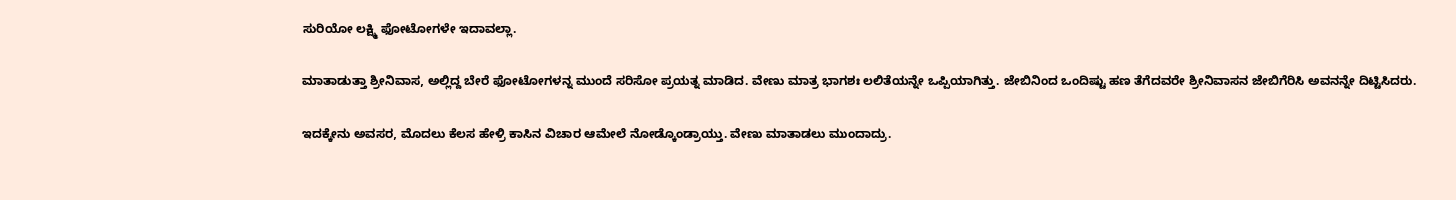ಸುರಿಯೋ ಲಕ್ಷ್ಮಿ ಫೋಟೋಗಳೇ ಇದಾವಲ್ಲಾ.

ಮಾತಾಡುತ್ತಾ ಶ್ರೀನಿವಾಸ, ಅಲ್ಲಿದ್ದ ಬೇರೆ ಫೋಟೋಗಳನ್ನ ಮುಂದೆ ಸರಿಸೋ ಪ್ರಯತ್ನ ಮಾಡಿದ. ವೇಣು ಮಾತ್ರ ಭಾಗಶಃ ಲಲಿತೆಯನ್ನೇ ಒಪ್ಪಿಯಾಗಿತ್ತು. ಜೇಬಿನಿಂದ ಒಂದಿಷ್ಟು ಹಣ ತೆಗೆದವರೇ ಶ್ರೀನಿವಾಸನ ಜೇಬಿಗೆರಿಸಿ ಅವನನ್ನೇ ದಿಟ್ಟಿಸಿದರು.

ಇದಕ್ಕೇನು ಅವಸರ, ಮೊದಲು ಕೆಲಸ ಹೇಳ್ರಿ ಕಾಸಿನ ವಿಚಾರ ಆಮೇಲೆ ನೋಡ್ಕೊಂಡ್ರಾಯ್ತು. ವೇಣು ಮಾತಾಡಲು ಮುಂದಾದ್ರು.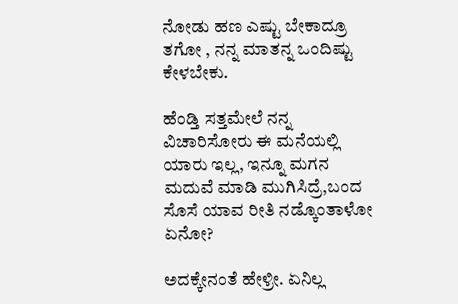ನೋಡು ಹಣ ಎಷ್ಟು ಬೇಕಾದ್ರೂ ತಗೋ , ನನ್ನ ಮಾತನ್ನ ಒಂದಿಷ್ಟು ಕೇಳಬೇಕು.

ಹೆಂಡ್ತಿ ಸತ್ತಮೇಲೆ ನನ್ನ ವಿಚಾರಿಸೋರು ಈ ಮನೆಯಲ್ಲಿ ಯಾರು ಇಲ್ಲ, ಇನ್ನೂ ಮಗನ ಮದುವೆ ಮಾಡಿ ಮುಗಿಸಿದ್ರೆ,ಬಂದ ಸೊಸೆ ಯಾವ ರೀತಿ ನಡ್ಕೊಂತಾಳೋ ಏನೋ?

ಅದಕ್ಕೇನಂತೆ ಹೇಳ್ರೀ. ಏನಿಲ್ಲ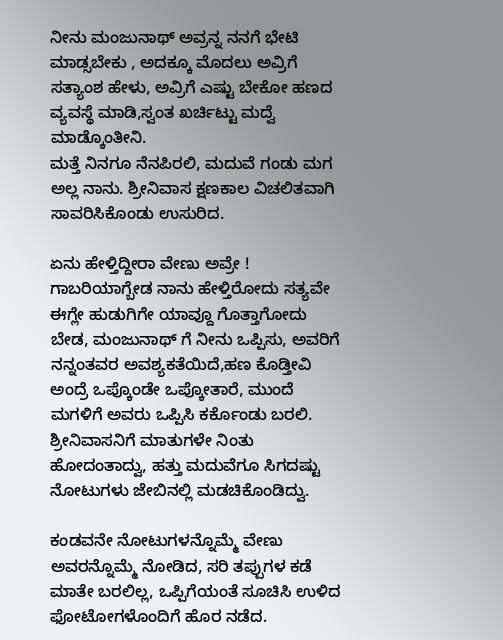ನೀನು ಮಂಜುನಾಥ್ ಅವ್ರನ್ನ ನನಗೆ ಭೇಟಿ ಮಾಡ್ಸಬೇಕು , ಅದಕ್ಕೂ ಮೊದಲು ಅವ್ರಿಗೆ ಸತ್ಯಾಂಶ ಹೇಳು, ಅವ್ರಿಗೆ ಎಷ್ಟು ಬೇಕೋ ಹಣದ ವ್ಯವಸ್ಥೆ ಮಾಡಿ,ಸ್ವಂತ ಖರ್ಚಿಟ್ಟು ಮದ್ವೆ ಮಾಡ್ಕೊಂತೀನಿ.
ಮತ್ತೆ ನಿನಗೂ ನೆನಪಿರಲಿ, ಮದುವೆ ಗಂಡು ಮಗ ಅಲ್ಲ ನಾನು. ಶ್ರೀನಿವಾಸ ಕ್ಷಣಕಾಲ ವಿಚಲಿತವಾಗಿ ಸಾವರಿಸಿಕೊಂಡು ಉಸುರಿದ.

ಏನು ಹೇಳ್ತಿದ್ದೀರಾ ವೇಣು ಅವ್ರೇ ! ಗಾಬರಿಯಾಗ್ಬೇಡ ನಾನು ಹೇಳ್ತಿರೋದು ಸತ್ಯವೇ  ಈಗ್ಲೇ ಹುಡುಗಿಗೇ ಯಾವ್ದೂ ಗೊತ್ತಾಗೋದು ಬೇಡ, ಮಂಜುನಾಥ್ ಗೆ ನೀನು ಒಪ್ಪಿಸು, ಅವರಿಗೆ ನನ್ನಂತವರ ಅವಶ್ಯಕತೆಯಿದೆ,ಹಣ ಕೊಡ್ತೀವಿ ಅಂದ್ರೆ ಒಪ್ಕೊಂಡೇ ಒಪ್ಕೋತಾರೆ, ಮುಂದೆ ಮಗಳಿಗೆ ಅವರು ಒಪ್ಪಿಸಿ ಕರ್ಕೊಂಡು ಬರಲಿ. ಶ್ರೀನಿವಾಸನಿಗೆ ಮಾತುಗಳೇ ನಿಂತು ಹೋದಂತಾದ್ವು, ಹತ್ತು ಮದುವೆಗೂ ಸಿಗದಷ್ಟು ನೋಟುಗಳು ಜೇಬಿನಲ್ಲಿ ಮಡಚಿಕೊಂಡಿದ್ವು.

ಕಂಡವನೇ ನೋಟುಗಳನ್ನೊಮ್ಮೆ ವೇಣು ಅವರನ್ನೊಮ್ಮೆ ನೋಡಿದ, ಸರಿ ತಪ್ಪುಗಳ ಕಡೆ ಮಾತೇ ಬರಲಿಲ್ಲ, ಒಪ್ಪಿಗೆಯಂತೆ ಸೂಚಿಸಿ ಉಳಿದ ಫೋಟೋಗಳೊಂದಿಗೆ ಹೊರ ನಡೆದ.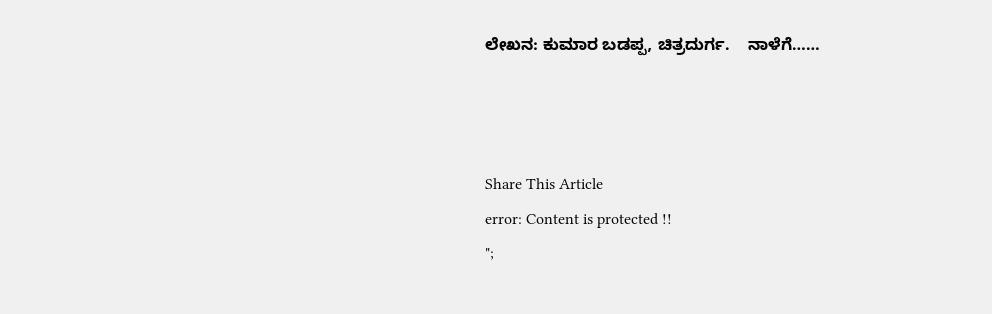ಲೇಖನ: ಕುಮಾರ ಬಡಪ್ಪ, ಚಿತ್ರದುರ್ಗ.    ನಾಳೆಗೆ……



Share This Article
error: Content is protected !!
";